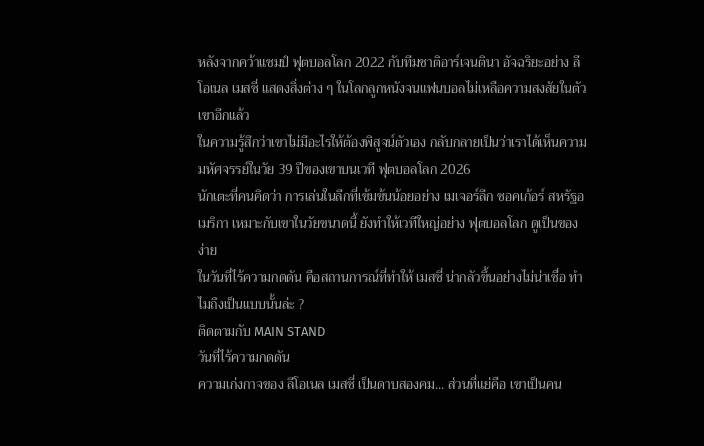หลังจากคว้าแชมป์ ฟุตบอลโลก 2022 กับทีมชาติอาร์เจนตินา อัจฉริยะอย่าง ลีโอเนล เมสซี่ แสดงสิ่งต่าง ๆ ในโลกลูกหนังจนแฟนบอลไม่เหลือความสงสัยในตัวเขาอีกแล้ว
ในความรู้สึกว่าเขาไม่มีอะไรให้ต้องพิสูจน์ตัวเอง กลับกลายเป็นว่าเราได้เห็นความมหัศจรรย์ในวัย 39 ปีของเขาบนเวที ฟุตบอลโลก 2026
นักเตะที่คนคิดว่า การเล่นในลีกที่เข้มข้นน้อยอย่าง เมเจอร์ลีก ซอคเก้อร์ สหรัฐอเมริกา เหมาะกับเขาในวัยขนาดนี้ ยังทำให้เวทีใหญ่อย่าง ฟุตบอลโลก ดูเป็นของง่าย
ในวันที่ไร้ความกดดัน คือสถานการณ์ที่ทำให้ เมสซี่ น่ากลัวขึ้นอย่างไม่น่าเชื่อ ทำไมถึงเป็นแบบนั้นล่ะ ?
ติดตามกับ MAIN STAND
วันที่ไร้ความกดดัน
ความเก่งกาจของ ลีโอเนล เมสซี่ เป็นดาบสองคม... ส่วนที่แย่คือ เขาเป็นคน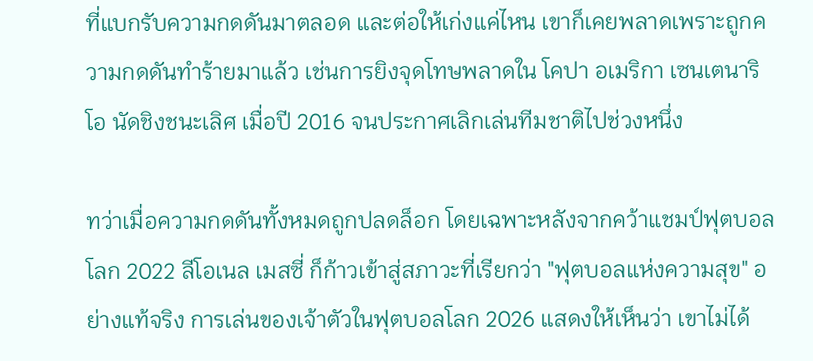ที่แบกรับความกดดันมาตลอด และต่อให้เก่งแค่ไหน เขาก็เคยพลาดเพราะถูกความกดดันทำร้ายมาแล้ว เช่นการยิงจุดโทษพลาดใน โคปา อเมริกา เซนเตนาริโอ นัดชิงชนะเลิศ เมื่อปี 2016 จนประกาศเลิกเล่นทีมชาติไปช่วงหนึ่ง

ทว่าเมื่อความกดดันทั้งหมดถูกปลดล็อก โดยเฉพาะหลังจากคว้าแชมป์ฟุตบอลโลก 2022 ลีโอเนล เมสซี่ ก็ก้าวเข้าสู่สภาวะที่เรียกว่า "ฟุตบอลแห่งความสุข" อย่างแท้จริง การเล่นของเจ้าตัวในฟุตบอลโลก 2026 แสดงให้เห็นว่า เขาไม่ได้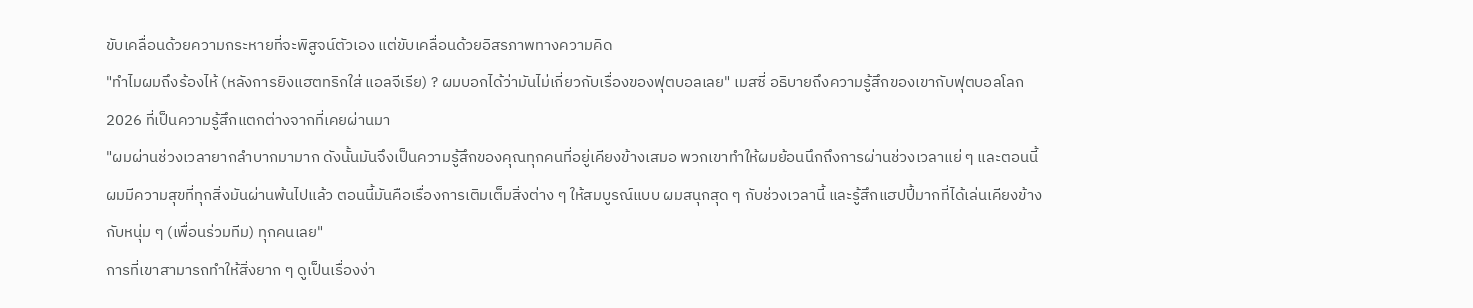ขับเคลื่อนด้วยความกระหายที่จะพิสูจน์ตัวเอง แต่ขับเคลื่อนด้วยอิสรภาพทางความคิด
"ทำไมผมถึงร้องไห้ (หลังการยิงแฮตทริกใส่ แอลจีเรีย) ? ผมบอกได้ว่ามันไม่เกี่ยวกับเรื่องของฟุตบอลเลย" เมสซี่ อธิบายถึงความรู้สึกของเขากับฟุตบอลโลก 2026 ที่เป็นความรู้สึกแตกต่างจากที่เคยผ่านมา
"ผมผ่านช่วงเวลายากลำบากมามาก ดังนั้นมันจึงเป็นความรู้สึกของคุณทุกคนที่อยู่เคียงข้างเสมอ พวกเขาทำให้ผมย้อนนึกถึงการผ่านช่วงเวลาแย่ ๆ และตอนนี้ผมมีความสุขที่ทุกสิ่งมันผ่านพ้นไปแล้ว ตอนนี้มันคือเรื่องการเติมเต็มสิ่งต่าง ๆ ให้สมบูรณ์แบบ ผมสนุกสุด ๆ กับช่วงเวลานี้ และรู้สึกแฮปปี้มากที่ได้เล่นเคียงข้างกับหนุ่ม ๆ (เพื่อนร่วมทีม) ทุกคนเลย"
การที่เขาสามารถทำให้สิ่งยาก ๆ ดูเป็นเรื่องง่า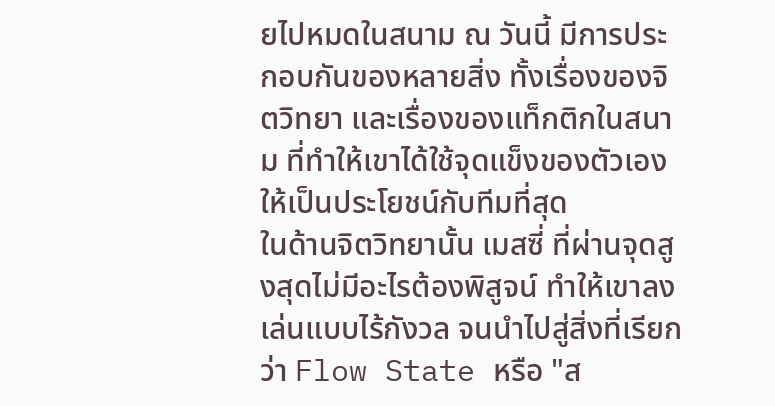ยไปหมดในสนาม ณ วันนี้ มีการประกอบกันของหลายสิ่ง ทั้งเรื่องของจิตวิทยา และเรื่องของแท็กติกในสนาม ที่ทำให้เขาได้ใช้จุดแข็งของตัวเองให้เป็นประโยชน์กับทีมที่สุด
ในด้านจิตวิทยานั้น เมสซี่ ที่ผ่านจุดสูงสุดไม่มีอะไรต้องพิสูจน์ ทำให้เขาลงเล่นแบบไร้กังวล จนนำไปสู่สิ่งที่เรียกว่า Flow State หรือ "ส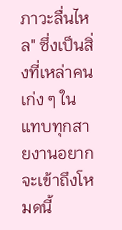ภาวะลื่นไหล" ซึ่งเป็นสิ่งที่เหล่าคนเก่ง ๆ ในแทบทุกสายงานอยากจะเข้าถึงโหมดนี้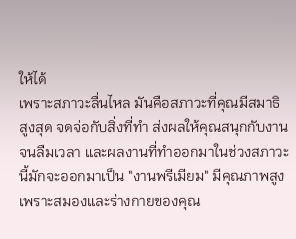ให้ได้
เพราะสภาวะลื่นไหล มันคือสภาวะที่คุณมีสมาธิสูงสุด จดจ่อกับสิ่งที่ทำ ส่งผลให้คุณสนุกกับงานจนลืมเวลา และผลงานที่ทำออกมาในช่วงสภาวะนี้มักจะออกมาเป็น "งานพรีเมียม" มีคุณภาพสูง เพราะสมองและร่างกายของคุณ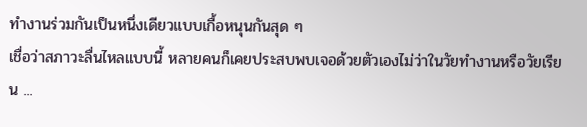ทำงานร่วมกันเป็นหนึ่งเดียวแบบเกื้อหนุนกันสุด ๆ
เชื่อว่าสภาวะลื่นไหลแบบนี้ หลายคนก็เคยประสบพบเจอด้วยตัวเองไม่ว่าในวัยทำงานหรือวัยเรียน ...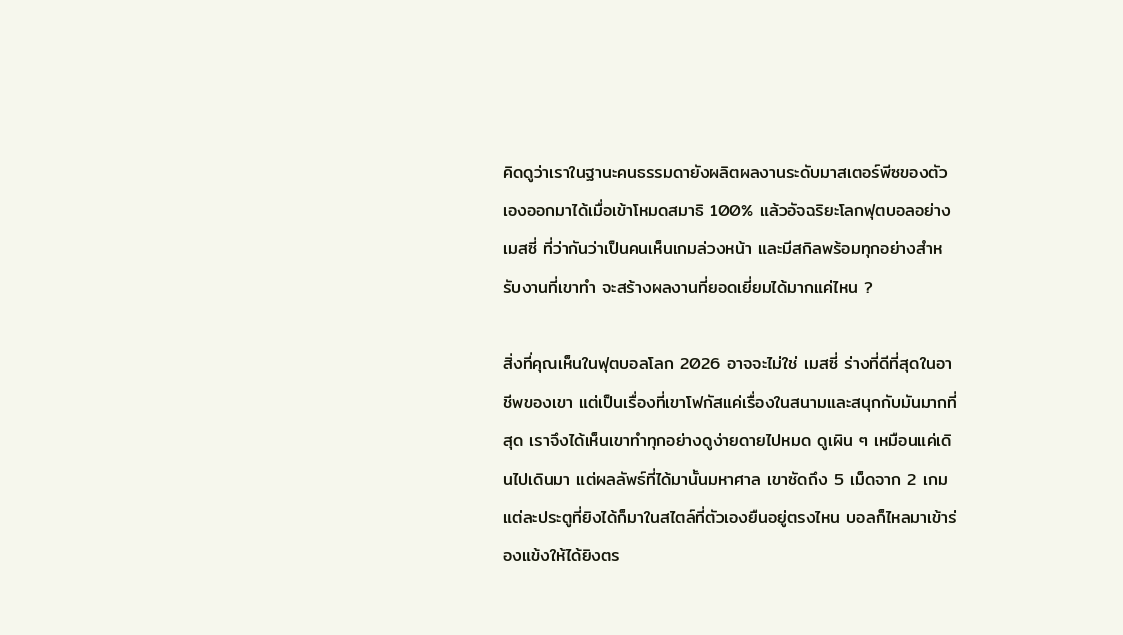คิดดูว่าเราในฐานะคนธรรมดายังผลิตผลงานระดับมาสเตอร์พีซของตัวเองออกมาได้เมื่อเข้าโหมดสมาธิ 100% แล้วอัจฉริยะโลกฟุตบอลอย่าง เมสซี่ ที่ว่ากันว่าเป็นคนเห็นเกมล่วงหน้า และมีสกิลพร้อมทุกอย่างสำหรับงานที่เขาทำ จะสร้างผลงานที่ยอดเยี่ยมได้มากแค่ไหน ?

สิ่งที่คุณเห็นในฟุตบอลโลก 2026 อาจจะไม่ใช่ เมสซี่ ร่างที่ดีที่สุดในอาชีพของเขา แต่เป็นเรื่องที่เขาโฟกัสแค่เรื่องในสนามและสนุกกับมันมากที่สุด เราจึงได้เห็นเขาทำทุกอย่างดูง่ายดายไปหมด ดูเผิน ๆ เหมือนแค่เดินไปเดินมา แต่ผลลัพธ์ที่ได้มานั้นมหาศาล เขาซัดถึง 5 เม็ดจาก 2 เกม แต่ละประตูที่ยิงได้ก็มาในสไตล์ที่ตัวเองยืนอยู่ตรงไหน บอลก็ไหลมาเข้าร่องแข้งให้ได้ยิงตร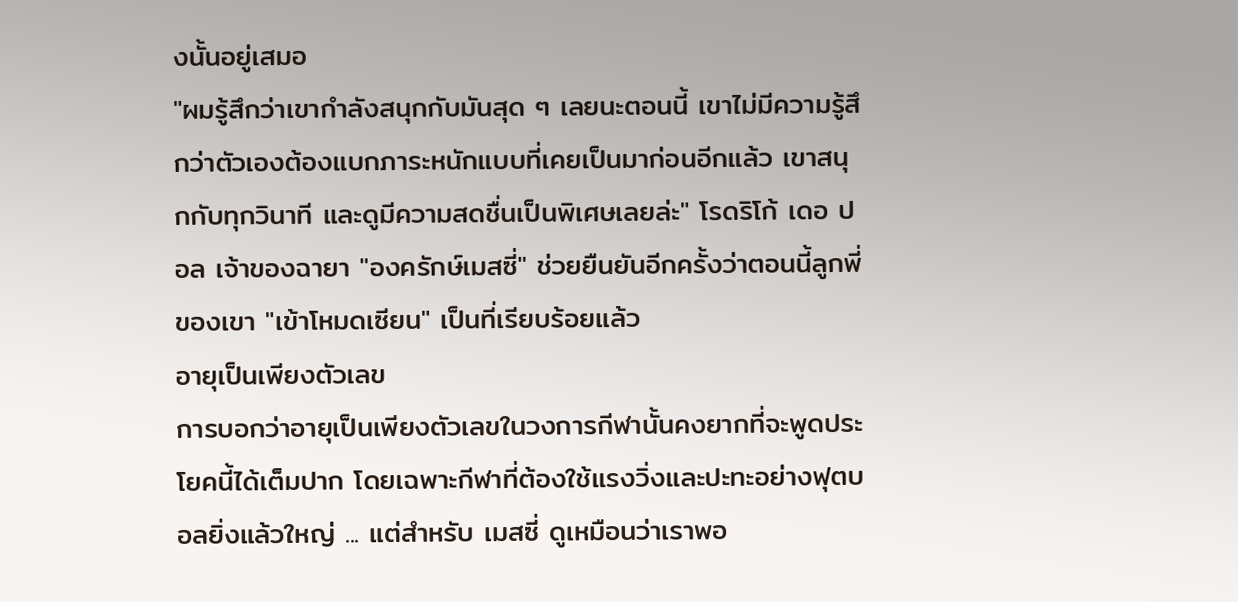งนั้นอยู่เสมอ
"ผมรู้สึกว่าเขากำลังสนุกกับมันสุด ๆ เลยนะตอนนี้ เขาไม่มีความรู้สึกว่าตัวเองต้องแบกภาระหนักแบบที่เคยเป็นมาก่อนอีกแล้ว เขาสนุกกับทุกวินาที และดูมีความสดชื่นเป็นพิเศษเลยล่ะ" โรดริโก้ เดอ ปอล เจ้าของฉายา "องครักษ์เมสซี่" ช่วยยืนยันอีกครั้งว่าตอนนี้ลูกพี่ของเขา "เข้าโหมดเซียน" เป็นที่เรียบร้อยแล้ว
อายุเป็นเพียงตัวเลข
การบอกว่าอายุเป็นเพียงตัวเลขในวงการกีฬานั้นคงยากที่จะพูดประโยคนี้ได้เต็มปาก โดยเฉพาะกีฬาที่ต้องใช้แรงวิ่งและปะทะอย่างฟุตบอลยิ่งแล้วใหญ่ ... แต่สำหรับ เมสซี่ ดูเหมือนว่าเราพอ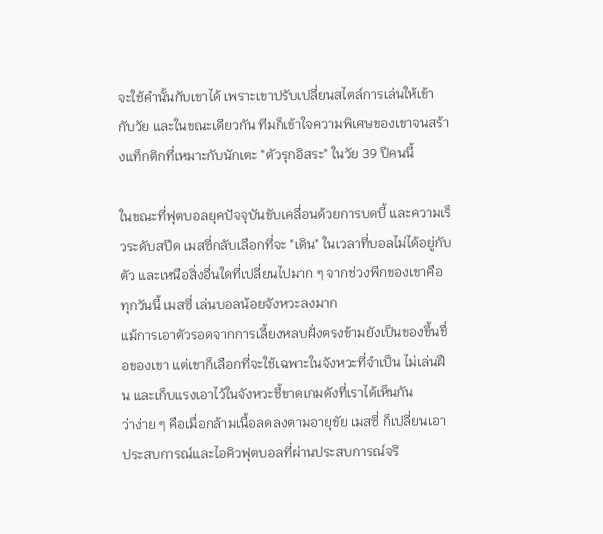จะใช้คำนั้นกับเขาได้ เพราะเขาปรับเปลี่ยนสไตล์การเล่นให้เข้ากับวัย และในขณะเดียวกัน ทีมก็เข้าใจความพิเศษของเขาจนสร้างแท็กติกที่เหมาะกับนักเตะ "ตัวรุกอิสระ" ในวัย 39 ปีคนนี้

ในขณะที่ฟุตบอลยุคปัจจุบันขับเคลื่อนด้วยการบดบี้ และความเร็วระดับสปีด เมสซี่กลับเลือกที่จะ "เดิน" ในเวลาที่บอลไม่ได้อยู่กับตัว และเหนือสิ่งอื่นใดที่เปลี่ยนไปมาก ๆ จากช่วงพีกของเขาคือ ทุกวันนี้ เมสซี่ เล่นบอลน้อยจังหวะลงมาก
แม้การเอาตัวรอดจากการเลี้ยงหลบฝั่งตรงข้ามยังเป็นของขึ้นชื่อของเขา แต่เขาก็เลือกที่จะใช้เฉพาะในจังหวะที่จำเป็น ไม่เล่นฝืน และเก็บแรงเอาไว้ในจังหวะชี้ขาดเกมดังที่เราได้เห็นกัน
ว่าง่าย ๆ คือเมื่อกล้ามเนื้อลดลงตามอายุขัย เมสซี่ ก็เปลี่ยนเอาประสบการณ์และไอคิวฟุตบอลที่ผ่านประสบการณ์จริ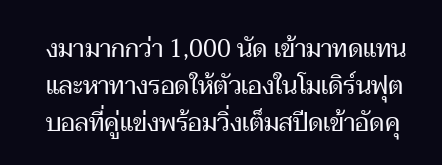งมามากกว่า 1,000 นัด เข้ามาทดแทน และหาทางรอดให้ตัวเองในโมเดิร์นฟุตบอลที่คู่แข่งพร้อมวิ่งเต็มสปีดเข้าอัดคุ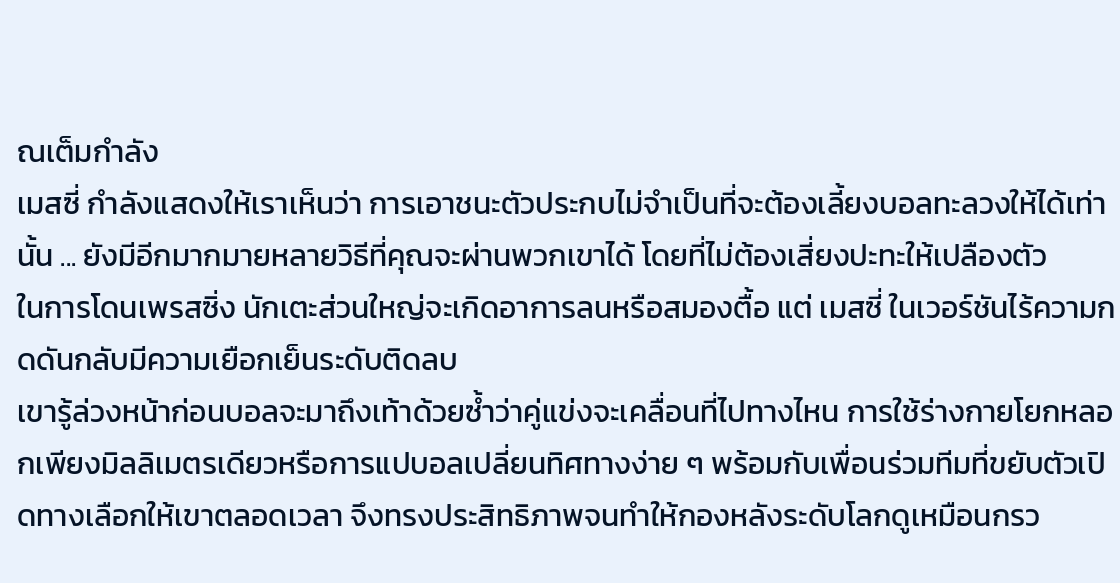ณเต็มกำลัง
เมสซี่ กำลังแสดงให้เราเห็นว่า การเอาชนะตัวประกบไม่จำเป็นที่จะต้องเลี้ยงบอลทะลวงให้ได้เท่านั้น ... ยังมีอีกมากมายหลายวิธีที่คุณจะผ่านพวกเขาได้ โดยที่ไม่ต้องเสี่ยงปะทะให้เปลืองตัว
ในการโดนเพรสซิ่ง นักเตะส่วนใหญ่จะเกิดอาการลนหรือสมองตื้อ แต่ เมสซี่ ในเวอร์ชันไร้ความกดดันกลับมีความเยือกเย็นระดับติดลบ
เขารู้ล่วงหน้าก่อนบอลจะมาถึงเท้าด้วยซ้ำว่าคู่แข่งจะเคลื่อนที่ไปทางไหน การใช้ร่างกายโยกหลอกเพียงมิลลิเมตรเดียวหรือการแปบอลเปลี่ยนทิศทางง่าย ๆ พร้อมกับเพื่อนร่วมทีมที่ขยับตัวเปิดทางเลือกให้เขาตลอดเวลา จึงทรงประสิทธิภาพจนทำให้กองหลังระดับโลกดูเหมือนกรว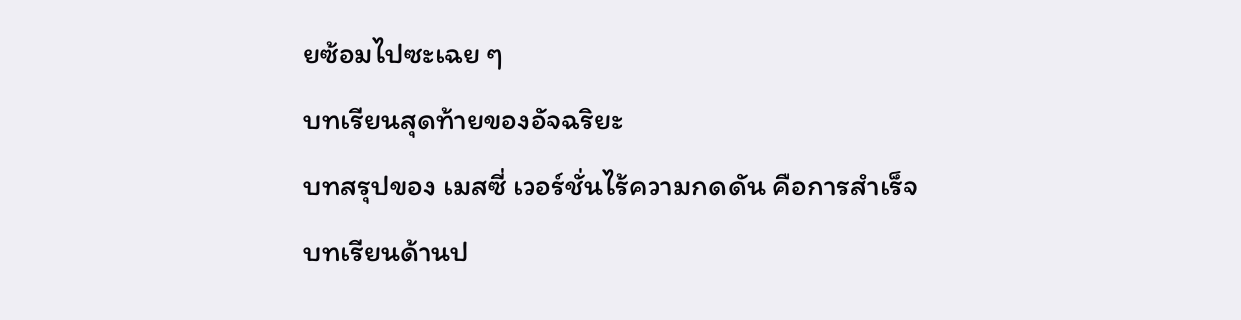ยซ้อมไปซะเฉย ๆ
บทเรียนสุดท้ายของอัจฉริยะ
บทสรุปของ เมสซี่ เวอร์ชั่นไร้ความกดดัน คือการสำเร็จบทเรียนด้านป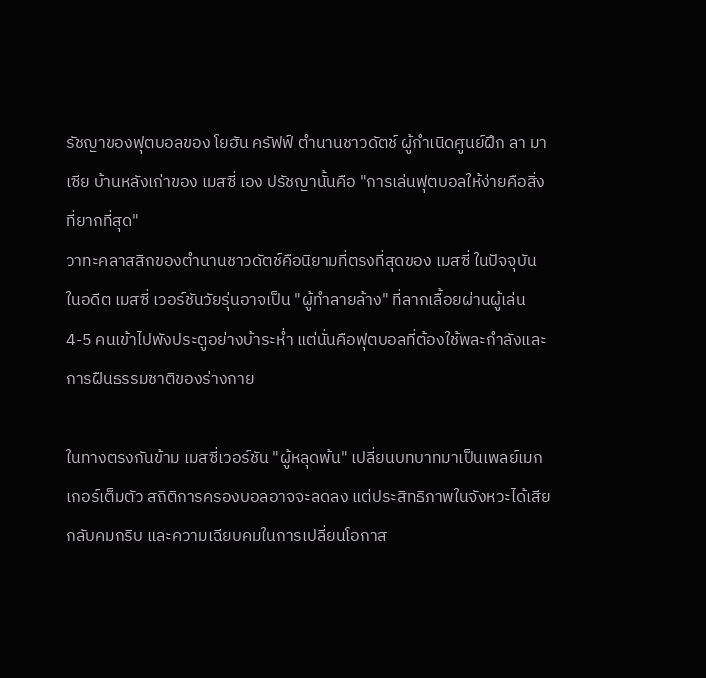รัชญาของฟุตบอลของ โยฮัน ครัฟฟ์ ตำนานชาวดัตช์ ผู้กำเนิดศูนย์ฝึก ลา มาเซีย บ้านหลังเก่าของ เมสซี่ เอง ปรัชญานั้นคือ "การเล่นฟุตบอลให้ง่ายคือสิ่งที่ยากที่สุด"
วาทะคลาสสิกของตำนานชาวดัตช์คือนิยามที่ตรงที่สุดของ เมสซี่ ในปัจจุบัน ในอดีต เมสซี่ เวอร์ชันวัยรุ่นอาจเป็น "ผู้ทำลายล้าง" ที่ลากเลื้อยผ่านผู้เล่น 4-5 คนเข้าไปพังประตูอย่างบ้าระห่ำ แต่นั่นคือฟุตบอลที่ต้องใช้พละกำลังและการฝืนธรรมชาติของร่างกาย

ในทางตรงกันข้าม เมสซี่เวอร์ชัน "ผู้หลุดพ้น" เปลี่ยนบทบาทมาเป็นเพลย์เมกเกอร์เต็มตัว สถิติการครองบอลอาจจะลดลง แต่ประสิทธิภาพในจังหวะได้เสียกลับคมกริบ และความเฉียบคมในการเปลี่ยนโอกาส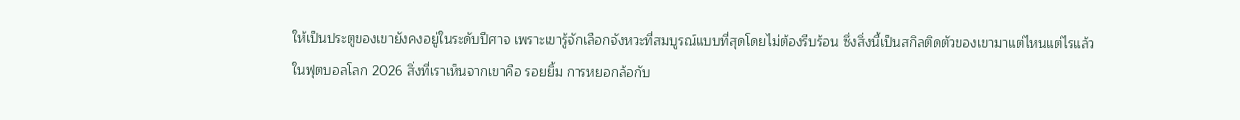ให้เป็นประตูของเขายังคงอยู่ในระดับปีศาจ เพราะเขารู้จักเลือกจังหวะที่สมบูรณ์แบบที่สุดโดยไม่ต้องรีบร้อน ซึ่งสิ่งนี้เป็นสกิลติดตัวของเขามาแต่ไหนแต่ไรแล้ว
ในฟุตบอลโลก 2026 สิ่งที่เราเห็นจากเขาคือ รอยยิ้ม การหยอกล้อกับ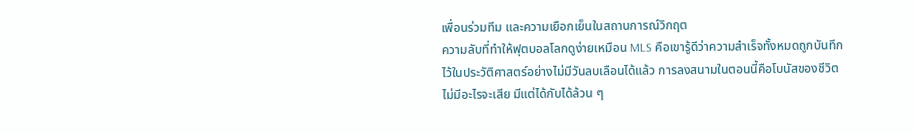เพื่อนร่วมทีม และความเยือกเย็นในสถานการณ์วิกฤต
ความลับที่ทำให้ฟุตบอลโลกดูง่ายเหมือน MLS คือเขารู้ดีว่าความสำเร็จทั้งหมดถูกบันทึกไว้ในประวัติศาสตร์อย่างไม่มีวันลบเลือนได้แล้ว การลงสนามในตอนนี้คือโบนัสของชีวิต ไม่มีอะไรจะเสีย มีแต่ได้กับได้ล้วน ๆ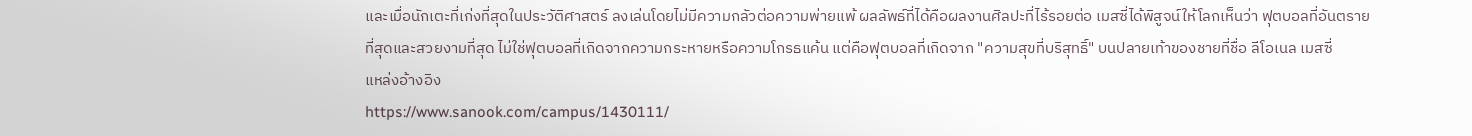และเมื่อนักเตะที่เก่งที่สุดในประวัติศาสตร์ ลงเล่นโดยไม่มีความกลัวต่อความพ่ายแพ้ ผลลัพธ์ที่ได้คือผลงานศิลปะที่ไร้รอยต่อ เมสซี่ได้พิสูจน์ให้โลกเห็นว่า ฟุตบอลที่อันตรายที่สุดและสวยงามที่สุด ไม่ใช่ฟุตบอลที่เกิดจากความกระหายหรือความโกรธแค้น แต่คือฟุตบอลที่เกิดจาก "ความสุขที่บริสุทธิ์" บนปลายเท้าของชายที่ชื่อ ลีโอเนล เมสซี่
แหล่งอ้างอิง
https://www.sanook.com/campus/1430111/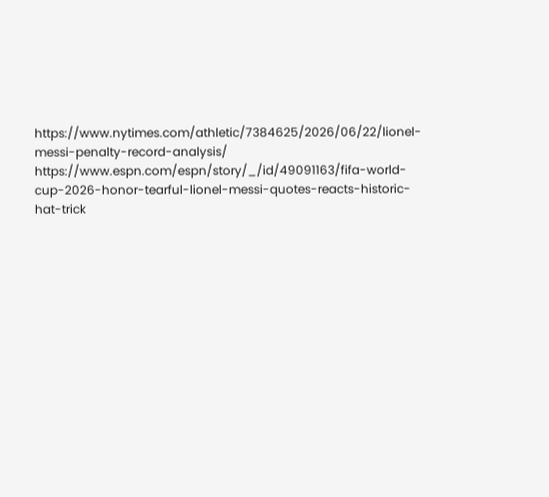https://www.nytimes.com/athletic/7384625/2026/06/22/lionel-messi-penalty-record-analysis/
https://www.espn.com/espn/story/_/id/49091163/fifa-world-cup-2026-honor-tearful-lionel-messi-quotes-reacts-historic-hat-trick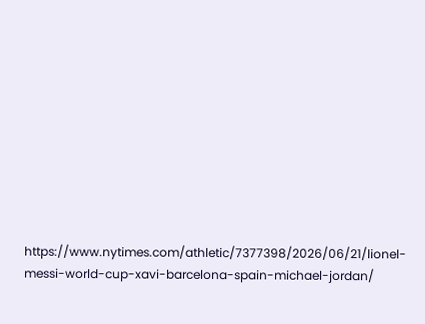https://www.nytimes.com/athletic/7377398/2026/06/21/lionel-messi-world-cup-xavi-barcelona-spain-michael-jordan/